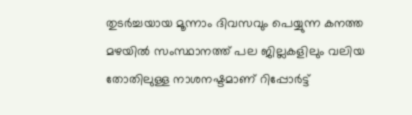തുടർച്ചയായ മൂന്നാം ദിവസവും പെയ്യുന്ന കനത്ത മഴയിൽ സംസ്ഥാനത്ത് പല ജില്ലകളിലും വലിയ തോതിലുള്ള നാശനഷ്ടമാണ് റിപ്പോർട്ട്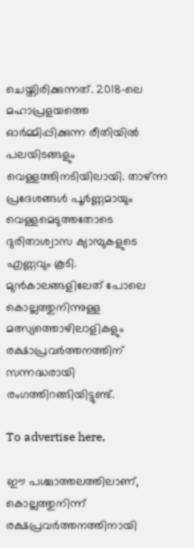ചെയ്തിരിക്കുന്നത്. 2018-ലെ മഹാപ്രളയത്തെ ഓർമ്മിപ്പിക്കുന്ന രീതിയിൽ പലയിടങ്ങളും വെള്ളത്തിനടിയിലായി. താഴ്ന്ന പ്രദേശങ്ങൾ പൂർണ്ണമായും വെള്ളമെടുത്തതോടെ ദുരിതാശ്വാസ ക്യാമ്പുകളുടെ എണ്ണവും കൂടി. മുൻകാലങ്ങളിലേത് പോലെ കൊല്ലത്തുനിന്നുള്ള മത്സ്യത്തൊഴിലാളികളും രക്ഷാപ്രവർത്തനത്തിന് സന്നദ്ധരായി രംഗത്തിറങ്ങിയിട്ടുണ്ട്.

To advertise here,

ഈ പശ്ചാത്തലത്തിലാണ്, കൊല്ലത്തുനിന്ന് രക്ഷപ്രവർത്തനത്തിനായി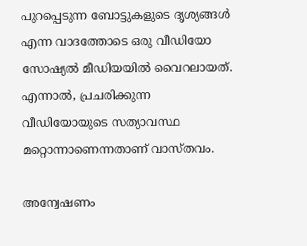പുറപ്പെടുന്ന ബോട്ടുകളുടെ ദൃശ്യങ്ങൾ എന്ന വാദത്തോടെ ഒരു വീഡിയോ സോഷ്യൽ മീഡിയയിൽ വൈറലായത്. എന്നാൽ, പ്രചരിക്കുന്ന വീഡിയോയുടെ സത്യാവസ്ഥ മറ്റൊന്നാണെന്നതാണ് വാസ്തവം.

അന്വേഷണം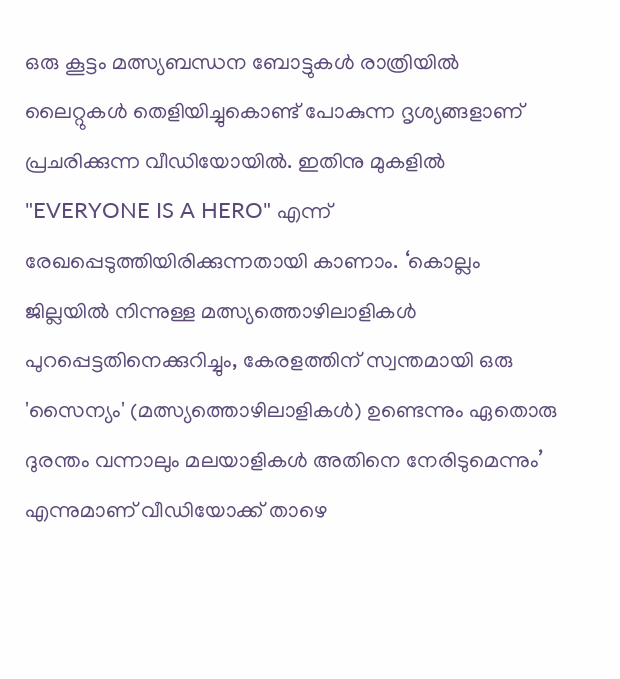ഒരു കൂട്ടം മത്സ്യബന്ധന ബോട്ടുകൾ രാത്രിയിൽ ലൈറ്റുകൾ തെളിയിച്ചുകൊണ്ട് പോകുന്ന ദൃശ്യങ്ങളാണ് പ്രചരിക്കുന്ന വീഡിയോയിൽ. ഇതിനു മുകളിൽ "EVERYONE IS A HERO" എന്ന് രേഖപ്പെടുത്തിയിരിക്കുന്നതായി കാണാം. ‘കൊല്ലം ജില്ലയിൽ നിന്നുള്ള മത്സ്യത്തൊഴിലാളികൾ പുറപ്പെട്ടതിനെക്കുറിച്ചും, കേരളത്തിന് സ്വന്തമായി ഒരു 'സൈന്യം' (മത്സ്യത്തൊഴിലാളികൾ) ഉണ്ടെന്നും ഏതൊരു ദുരന്തം വന്നാലും മലയാളികൾ അതിനെ നേരിടുമെന്നും’ എന്നുമാണ് വീഡിയോക്ക് താഴെ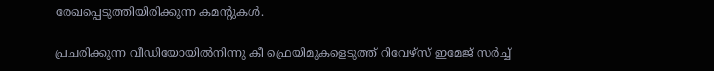രേഖപ്പെടുത്തിയിരിക്കുന്ന കമൻ്റുകൾ.

പ്രചരിക്കുന്ന വീഡിയോയിൽനിന്നു കീ ഫ്രെയിമുകളെടുത്ത് റിവേഴ്സ് ഇമേജ് സർച്ച്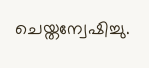ചെയ്തന്വേഷിച്ചു.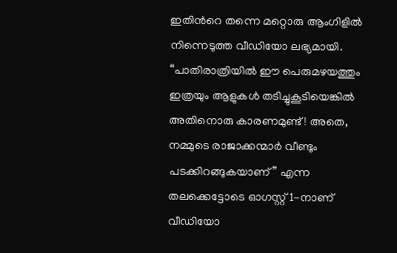ഇതിന്‍റെ തന്നെ മറ്റൊരു ആംഗിളിൽ നിന്നെടുത്ത വീഡിയോ ലഭ്യമായി. “പാതിരാത്രിയിൽ ഈ പെരുമഴയത്തും ഇത്രയും ആളുകൾ തടിച്ചുകൂടിയെങ്കിൽ അതിനൊരു കാരണമുണ്ട്! അതെ, നമ്മുടെ രാജാക്കന്മാർ വീണ്ടും പടക്കിറങ്ങുകയാണ്” എന്ന തലക്കെട്ടോടെ ഓഗസ്റ്റ് 1-നാണ് വീഡിയോ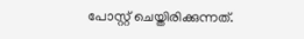പോസ്റ്റ് ചെയ്തിരിക്കുന്നത്.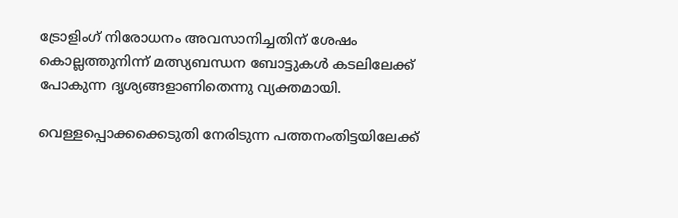ട്രോളിംഗ് നിരോധനം അവസാനിച്ചതിന് ശേഷം കൊല്ലത്തുനിന്ന് മത്സ്യബന്ധന ബോട്ടുകൾ കടലിലേക്ക് പോകുന്ന ദൃശ്യങ്ങളാണിതെന്നു വ്യക്തമായി.

വെള്ളപ്പൊക്കക്കെടുതി നേരിടുന്ന പത്തനംതിട്ടയിലേക്ക്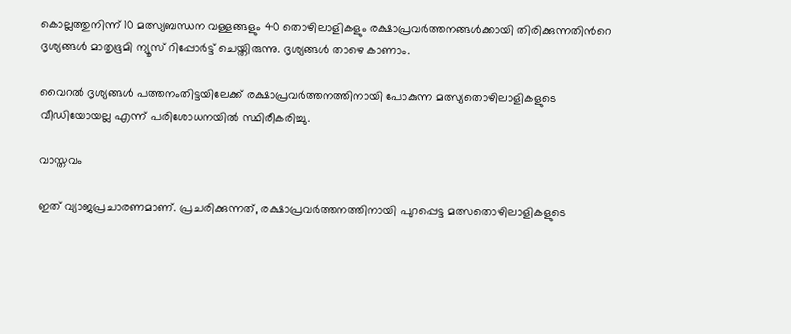കൊല്ലത്തുനിന്ന് 10 മത്സ്യബന്ധന വള്ളങ്ങളും 40 തൊഴിലാളികളും രക്ഷാപ്രവർത്തനങ്ങൾക്കായി തിരിക്കുന്നതിന്‍റെ ദൃശ്യങ്ങൾ മാതൃഭൂമി ന്യൂസ് റിപ്പോർട്ട് ചെയ്തിരുന്നു. ദൃശ്യങ്ങൾ താഴെ കാണാം.

വൈറൽ ദൃശ്യങ്ങൾ പത്തനംതിട്ടയിലേക്ക് രക്ഷാപ്രവർത്തനത്തിനായി പോകുന്ന മത്സ്യതൊഴിലാളികളുടെ വീഡിയോയല്ല എന്ന് പരിശോധനയിൽ സ്ഥിരീകരിച്ചു.

വാസ്തവം

ഇത് വ്യാജപ്രചാരണമാണ്. പ്രചരിക്കുന്നത്, രക്ഷാപ്രവർത്തനത്തിനായി പുറപ്പെട്ട മത്സതൊഴിലാളികളുടെ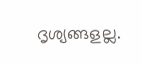ദൃശ്യങ്ങളല്ല.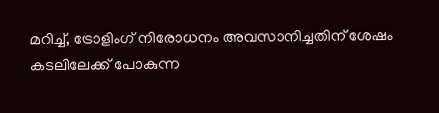മറിച്ച്, ട്രോളിംഗ് നിരോധനം അവസാനിച്ചതിന് ശേഷം കടലിലേക്ക് പോകുന്ന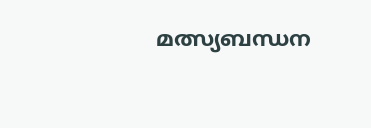മത്സ്യബന്ധന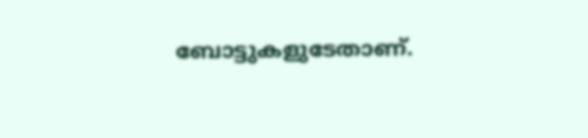ബോട്ടുകളുടേതാണ്.